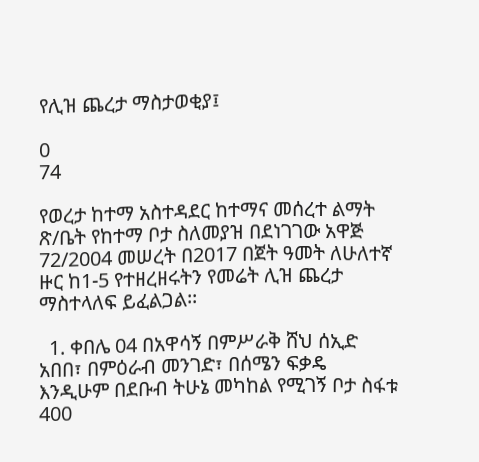የሊዝ ጨረታ ማስታወቂያ፤

0
74

የወረታ ከተማ አስተዳደር ከተማና መሰረተ ልማት ጽ/ቤት የከተማ ቦታ ስለመያዝ በደነገገው አዋጅ 72/2004 መሠረት በ2017 በጀት ዓመት ለሁለተኛ ዙር ከ1-5 የተዘረዘሩትን የመሬት ሊዝ ጨረታ ማስተላለፍ ይፈልጋል፡፡

  1. ቀበሌ 04 በአዋሳኝ በምሥራቅ ሸህ ሰኢድ አበበ፣ በምዕራብ መንገድ፣ በሰሜን ፍቃዴ እንዲሁም በደቡብ ትሁኔ መካከል የሚገኝ ቦታ ስፋቱ 400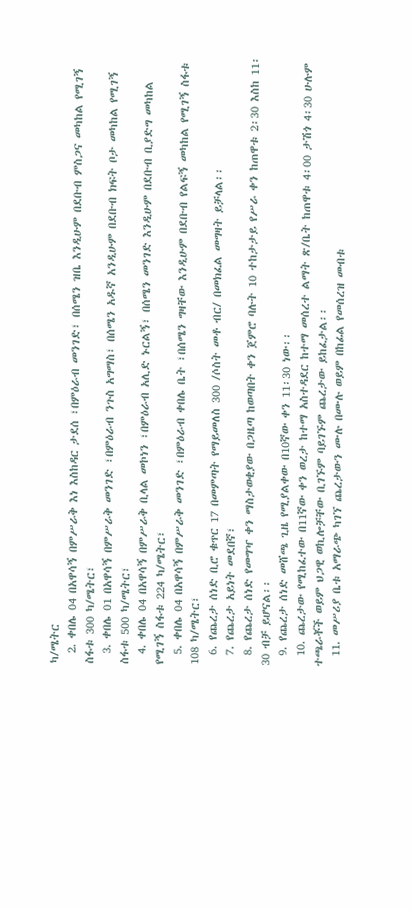ካ/ሜትር
  2. ቀበሌ 04 በአዋሳኝ በምሥራቅ እነ እስከዳር ታደሰ ፣በምዕራብ መንገድ፣ በሰሜን ዝቤ እንዲሁም በደቡብ ምስጋና መካከል የሚገኝ ስፋቱ 300 ካ/ሜትር፣
  3. ቀበሌ 01 በአዋሳኝ በምሥራቅ መንገድ ፣በምዕራብ ንጉስ አግማስ፣ በሰሜን አዱኛ አንዲሁም በደቡብ ክፍት ቦታ መካከል የሚገኝ ስፋቱ 500 ካ/ሜትር፣
  4. ቀበሌ 04 በአዋሳኝ በምሥራቅ ቢላል መኮነን ፣በምዕራብ አሊድ ኑርልኝ፣ በሰሜን መንገድ እንዲሁም በደቡብ ቢያድግ መካከል የሚገኝ ስፋቱ 224 ካ/ሜትር፣
  5. ቀበሌ 04 በአዋሳኝ በምሥራቅ መንገድ ፣በምዕራብ ቀበሌ ቤት ፣በሰሜን ግዛቸው እንዲሁም በደቡብ የልፍኝ መካከል የሚገኝ ስፋቱ 108 ካ/ሜትር፣
  6. የጨረታ ሰነድ ቢሮ ቁጥር 17 በመምጣት የማይመለስ 300 /ሶስት መቶ ብር/ በመክፈል መግዛት ይቻላል፡፡
  7. የጨረታ አይነት መደበኛ፣
  8. የጨረታ ሰነድ የመግዣ ቀን ማስታወቂያው በጋዜጣ ከወጣበት ቀን ጀምሮ ባሉት 10 ተከታታይ የሥራ ቀን ከጠዋቱ 2፡30 እስከ 11፡30 ብቻ ይሆናል፡፡
  9. የጨረታ ሰነድ መሸጫ ጊዜ የሚያልቀው በ10ኛው ቀን 11፡30 ነው፡፡
  10. ጨረታው የሚከፈተው በ11ኛው ቀን ወረታ ከተማ አስተዳደር ከተማ መሰረተ ልማት ጽ/ቤት ከጠዋቱ 4፡00 ታሽጎ 4፡30 ሁሉም ተጫራቾች ወይም ህጋዊ ወኪሎቻቸው ቢገኙም ባይገኙም ጨረታው ይከፈታል፡፡
  11. መሥሪያ ቤቱ አማራጭ ካገኘ ጨረታውን ሙሉ በሙሉ ወይም በከፊል የመሰረዝ መብቱ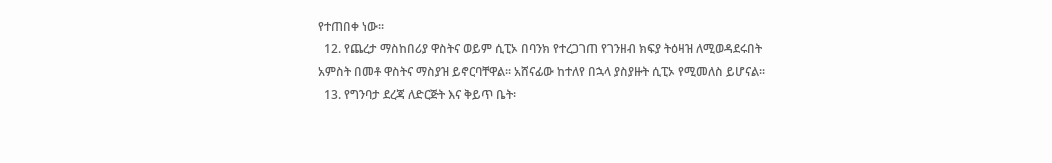የተጠበቀ ነው፡፡
  12. የጨረታ ማስከበሪያ ዋስትና ወይም ሲፒኦ በባንክ የተረጋገጠ የገንዘብ ክፍያ ትዕዛዝ ለሚወዳደሩበት አምስት በመቶ ዋስትና ማስያዝ ይኖርባቸዋል፡፡ አሸናፊው ከተለየ በኋላ ያስያዙት ሲፒኦ የሚመለስ ይሆናል፡፡
  13. የግንባታ ደረጃ ለድርጅት እና ቅይጥ ቤት፡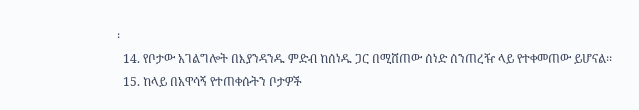፡
  14. የቦታው አገልግሎት በእያንዳንዱ ምድብ ከሰነዱ ጋር በሚሸጠው ሰነድ ሰንጠረዥ ላይ የተቀመጠው ይሆናል፡፡
  15. ከላይ በአዋሳኝ የተጠቀሱትን ቦታዎች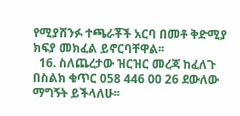የሚያሸንፉ ተጫራቾች አርባ በመቶ ቅድሚያ ክፍያ መክፈል ይኖርባቸዋል፡፡
  16. ስለጨረታው ዝርዝር መረጃ ከፈለጉ በስልክ ቁጥር 058 446 00 26 ደውለው ማግኝት ይችላለሁ፡፡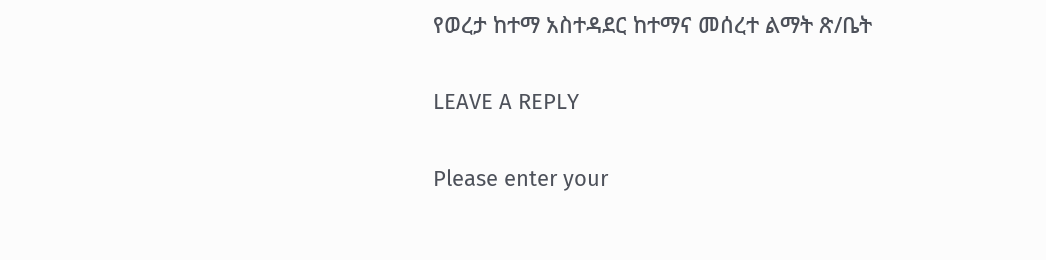የወረታ ከተማ አስተዳደር ከተማና መሰረተ ልማት ጽ/ቤት

LEAVE A REPLY

Please enter your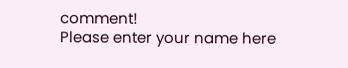comment!
Please enter your name here